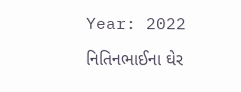Year: 2022

નિતિનભાઈના ઘેર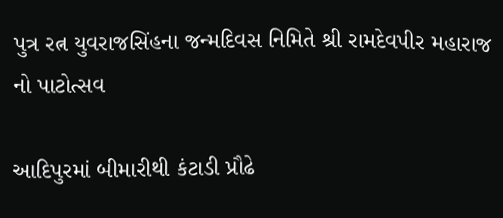પુત્ર રત્ન યુવરાજસિંહના જન્મદિવસ નિમિતે શ્રી રામદેવપીર મહારાજ નો પાટોત્સવ

આદિપુરમાં બીમારીથી કંટાડી પ્રૌઢે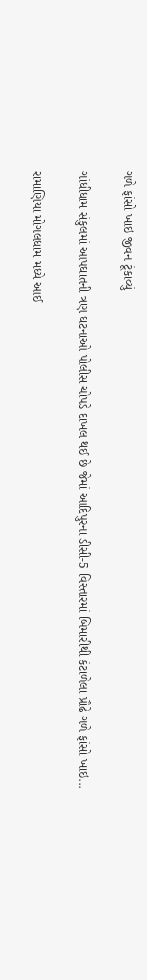ગળે ફાંસો ખાઇ જીવન ટૂંકાવ્યું

ગાંધીધામ સંકુલમાં આપઘાતની ત્રણ ઘટનાઓ પોલીસ ચોપડે દાખલ થઈ છે જેમાં આદિપુરના ડીસી-5 વિસ્તારમાં બિમારીથી કંટાળેલા પ્રૌઢે ગળે ફાંસો ખાઇ...

રામાણિયા મોગલધામ મધ્યે આઈ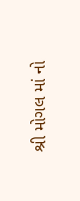શ્રી મોગલ માં નો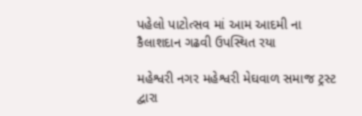પહેલો પાટોત્સવ માં આમ આદમી ના કૈલાશદાન ગઢવી ઉપસ્થિત રયા

મહેશ્વરી નગર મહેશ્વરી મેઘવાળ સમાજ ટ્રસ્ટ દ્વારા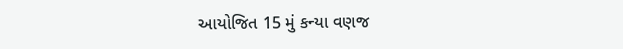આયોજિત 15 મું કન્યા વણજ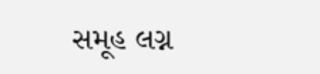સમૂહ લગ્ન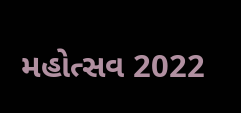મહોત્સવ 2022